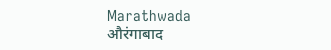Marathwada
औरंगाबाद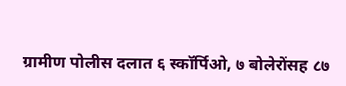ग्रामीण पोलीस दलात ६ स्कॉर्पिओ, ७ बोलेरोंसह ८७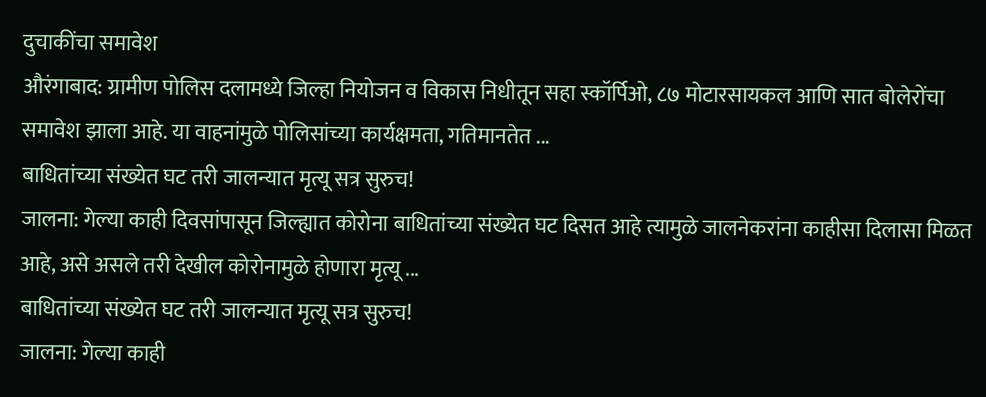दुचाकींचा समावेश
औरंगाबाद: ग्रामीण पोलिस दलामध्ये जिल्हा नियोजन व विकास निधीतून सहा स्कॉर्पिओ, ८७ मोटारसायकल आणि सात बोलेरोंचा समावेश झाला आहे. या वाहनांमुळे पोलिसांच्या कार्यक्षमता, गतिमानतेत ...
बाधितांच्या संख्येत घट तरी जालन्यात मृत्यू सत्र सुरुच!
जालना: गेल्या काही दिवसांपासून जिल्ह्यात कोरोना बाधितांच्या संख्येत घट दिसत आहे त्यामुळे जालनेकरांना काहीसा दिलासा मिळत आहे, असे असले तरी देखील कोरोनामुळे होणारा मृत्यू ...
बाधितांच्या संख्येत घट तरी जालन्यात मृत्यू सत्र सुरुच!
जालना: गेल्या काही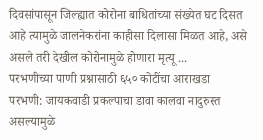दिवसांपासून जिल्ह्यात कोरोना बाधितांच्या संख्येत घट दिसत आहे त्यामुळे जालनेकरांना काहीसा दिलासा मिळत आहे, असे असले तरी देखील कोरोनामुळे होणारा मृत्यू ...
परभणीच्या पाणी प्रश्नासाठी ६५० कोटींचा आराखडा
परभणी: जायकवाडी प्रकल्पाचा डावा कालवा नादुरुस्त असल्यामुळे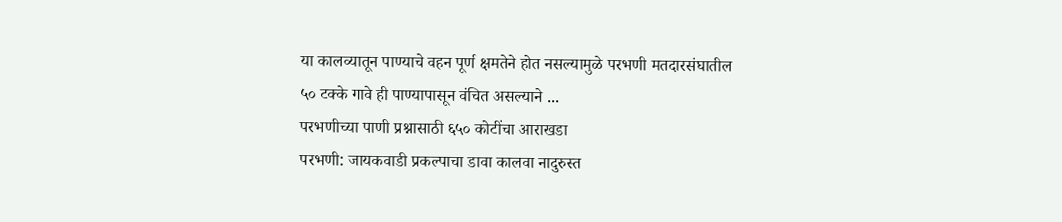या कालव्यातून पाण्याचे वहन पूर्ण क्षमतेने होत नसल्यामुळे परभणी मतदारसंघातील ५० टक्के गावे ही पाण्यापासून वंचित असल्याने ...
परभणीच्या पाणी प्रश्नासाठी ६५० कोटींचा आराखडा
परभणी: जायकवाडी प्रकल्पाचा डावा कालवा नादुरुस्त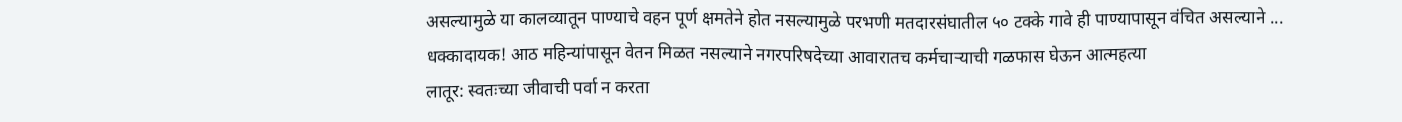असल्यामुळे या कालव्यातून पाण्याचे वहन पूर्ण क्षमतेने होत नसल्यामुळे परभणी मतदारसंघातील ५० टक्के गावे ही पाण्यापासून वंचित असल्याने ...
धक्कादायक! आठ महिन्यांपासून वेतन मिळत नसल्याने नगरपरिषदेच्या आवारातच कर्मचाऱ्याची गळफास घेऊन आत्महत्या
लातूर: स्वतःच्या जीवाची पर्वा न करता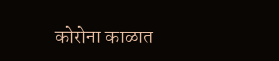कोरोना काळात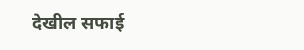देखील सफाई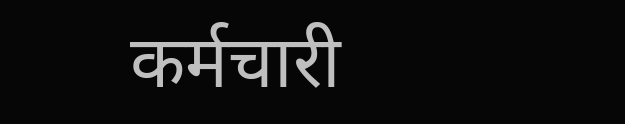कर्मचारी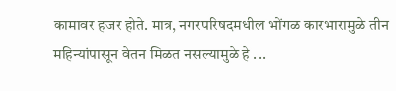कामावर हजर होते. मात्र, नगरपरिषदमधील भोंगळ कारभारामुळे तीन महिन्यांपासून वेतन मिळत नसल्यामुळे हे ...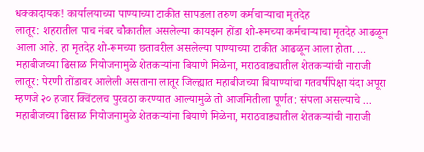धक्कादायक! कार्यालयाच्या पाण्याच्या टाकीत सापडला तरुण कर्मचाऱ्याचा मृतदेह
लातूर: शहरातील पाच नंबर चौकातील असलेल्या कायझन होंडा शो-रूमच्या कर्मचाऱ्याचा मृतदेह आढळून आला आहे. हा मृतदेह शो-रूमच्या छतावरील असलेल्या पाण्याच्या टाकीत आढळून आला होता. ...
महाबीजच्या ढिसाळ नियोजनामुळे शेतकऱ्यांना बियाणे मिळेना, मराठवाड्यातील शेतकऱ्यांची नाराजी
लातूर: पेरणी तोंडावर आलेली असताना लातूर जिल्ह्यात महाबीजच्या बियाण्यांचा गतवर्षीपेक्षा यंदा अपूरा म्हणजे २० हजार क्विंटलच पुरवठा करण्यात आल्यामुळे तो आजमितीला पूर्णत: संपला असल्याचे ...
महाबीजच्या ढिसाळ नियोजनामुळे शेतकऱ्यांना बियाणे मिळेना, मराठवाड्यातील शेतकऱ्यांची नाराजी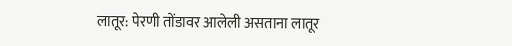लातूर: पेरणी तोंडावर आलेली असताना लातूर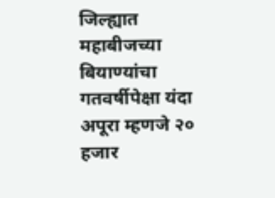जिल्ह्यात महाबीजच्या बियाण्यांचा गतवर्षीपेक्षा यंदा अपूरा म्हणजे २० हजार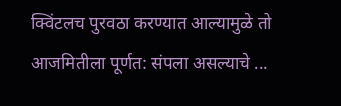क्विंटलच पुरवठा करण्यात आल्यामुळे तो आजमितीला पूर्णत: संपला असल्याचे ...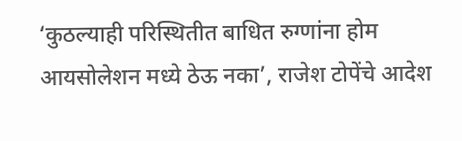‘कुठल्याही परिस्थितीत बाधित रुग्णांना होम आयसोलेशन मध्ये ठेऊ नका’, राजेश टोपेंचे आदेश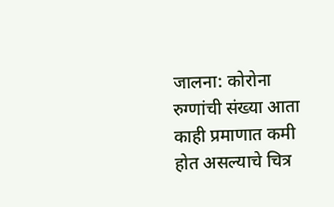जालना: कोरोना रुग्णांची संख्या आता काही प्रमाणात कमी होत असल्याचे चित्र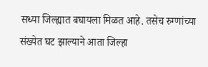सध्या जिल्ह्यात बघायला मिळत आहे. तसेच रुग्णांच्या संख्येत घट झाल्याने आता जिल्हा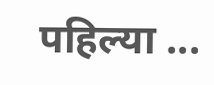पहिल्या ...